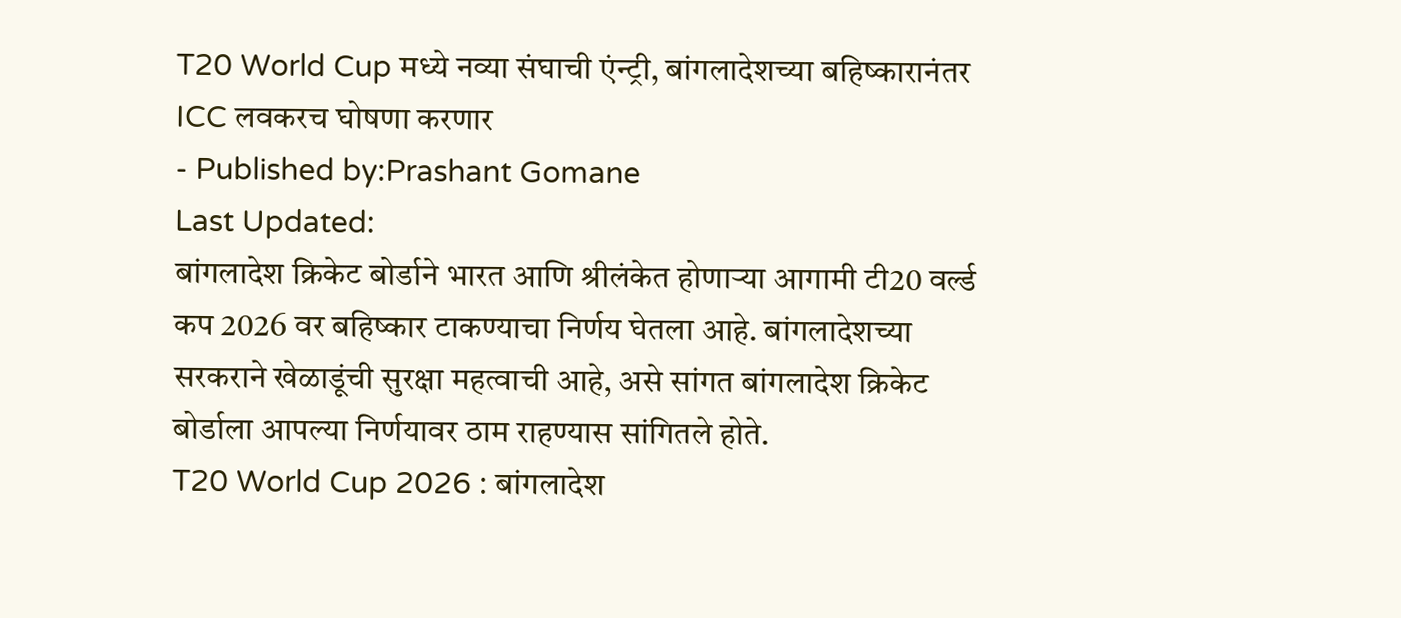T20 World Cup मध्ये नव्या संघाची एंन्ट्री, बांगलादेशच्या बहिष्कारानंतर ICC लवकरच घोषणा करणार
- Published by:Prashant Gomane
Last Updated:
बांगलादेश क्रिकेट बोर्डाने भारत आणि श्रीलंकेत होणाऱ्या आगामी टी20 वर्ल्ड कप 2026 वर बहिष्कार टाकण्याचा निर्णय घेतला आहे. बांगलादेशच्या सरकराने खेळाडूंची सुरक्षा महत्वाची आहे, असे सांगत बांगलादेश क्रिकेट बोर्डाला आपल्या निर्णयावर ठाम राहण्यास सांगितले होते.
T20 World Cup 2026 : बांगलादेश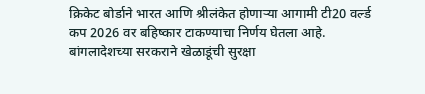क्रिकेट बोर्डाने भारत आणि श्रीलंकेत होणाऱ्या आगामी टी20 वर्ल्ड कप 2026 वर बहिष्कार टाकण्याचा निर्णय घेतला आहे. बांगलादेशच्या सरकराने खेळाडूंची सुरक्षा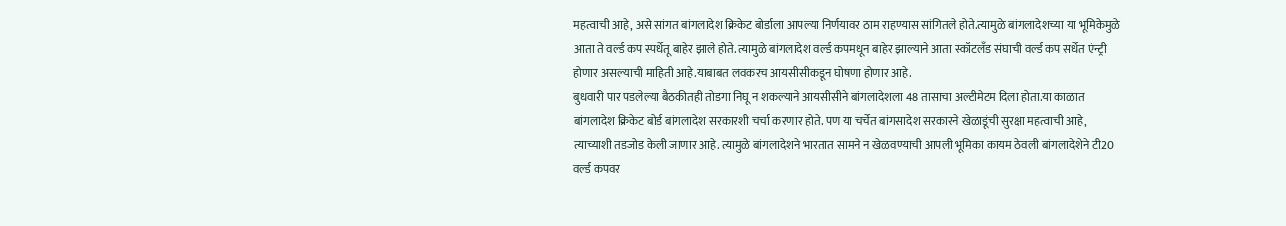महत्वाची आहे, असे सांगत बांगलादेश क्रिकेट बोर्डाला आपल्या निर्णयावर ठाम राहण्यास सांगितले होते.त्यामुळे बांगलादेशच्या या भूमिकेमुळे आता ते वर्ल्ड कप स्पर्धेतू बाहेर झाले होते. त्यामुळे बांगलादेश वर्ल्ड कपमधून बाहेर झाल्याने आता स्कॉटलँड संघाची वर्ल्ड कप सर्धेत एंन्ट्री होणार असल्याची माहिती आहे.याबाबत लवकरच आयसीसीकडून घोषणा होणार आहे.
बुधवारी पार पडलेल्या बैठकीतही तोडगा निघू न शकल्याने आयसीसीने बांगलादेशला 48 तासाचा अल्टीमेटम दिला होता.या काळात बांगलादेश क्रिकेट बोर्ड बांगलादेश सरकारशी चर्चा करणार होते. पण या चर्चेत बांगसादेश सरकारने खेळाडूंची सुरक्षा महत्वाची आहे, त्याच्याशी तडजोड केली जाणार आहे. त्यामुळे बांगलादेशने भारतात सामने न खेळवण्याची आपली भूमिका कायम ठेवली बांगलादेशेने टी20 वर्ल्ड कपवर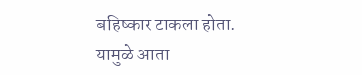बहिष्कार टाकला होता. यामुळे आता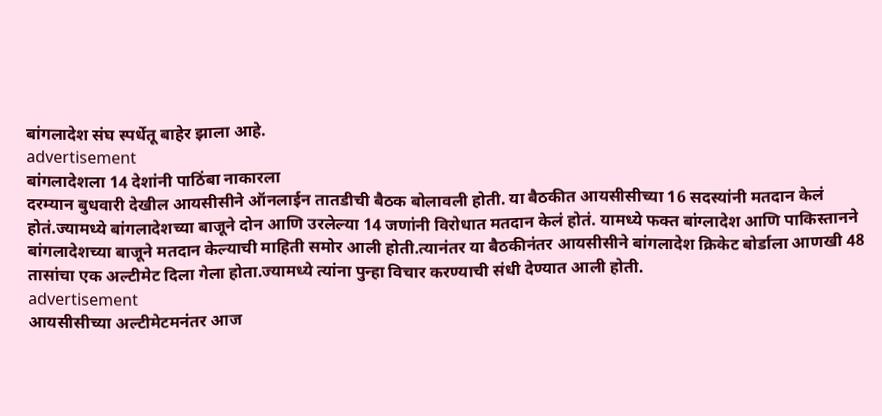बांगलादेश संघ स्पर्धेतू बाहेर झाला आहे.
advertisement
बांगलादेशला 14 देशांनी पाठिंबा नाकारला
दरम्यान बुधवारी देखील आयसीसीने ऑनलाईन तातडीची बैठक बोलावली होती. या बैठकीत आयसीसीच्या 16 सदस्यांनी मतदान केलं होतं.ज्यामध्ये बांगलादेशच्या बाजूने दोन आणि उरलेल्या 14 जणांनी विरोधात मतदान केलं होतं. यामध्ये फक्त बांग्लादेश आणि पाकिस्तानने बांगलादेशच्या बाजूने मतदान केल्याची माहिती समोर आली होती.त्यानंतर या बैठकीनंतर आयसीसीने बांगलादेश क्रिकेट बोर्डाला आणखी 48 तासांचा एक अल्टीमेट दिला गेला होता.ज्यामध्ये त्यांना पुन्हा विचार करण्याची संधी देण्यात आली होती.
advertisement
आयसीसीच्या अल्टीमेटमनंतर आज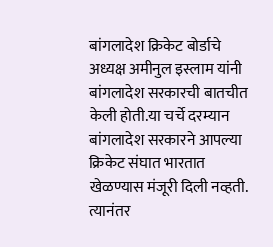बांगलादेश क्रिकेट बोर्डाचे अध्यक्ष अमीनुल इस्लाम यांनी बांगलादेश सरकारची बातचीत केली होती.या चर्चे दरम्यान बांगलादेश सरकारने आपल्या क्रिकेट संघात भारतात खेळण्यास मंजूरी दिली नव्हती. त्यानंतर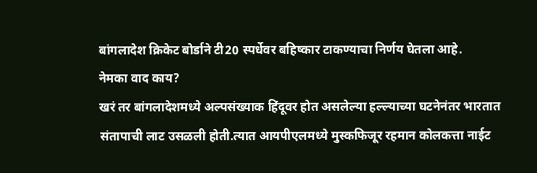बांगलादेश क्रिकेट बोर्डाने टी20 स्पर्धेवर बहिष्कार टाकण्याचा निर्णय घेतला आहे.
नेमका वाद काय?
खरं तर बांगलादेशमध्ये अल्पसंख्याक हिंदूवर होत असलेल्या हल्ल्याच्या घटनेनंतर भारतात संतापाची लाट उसळली होती.त्यात आयपीएलमध्ये मुस्कफिजूर रहमान कोलकत्ता नाईट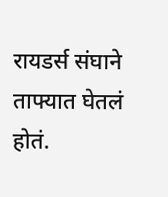रायडर्स संघाने ताफ्यात घेतलं होतं.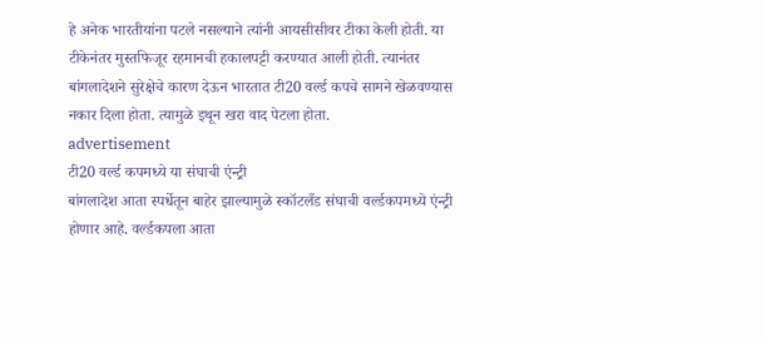हे अनेक भारतीयांना पटले नसल्याने त्यांनी आयसीसीवर टीका केली होती. या टीकेनंतर मुस्तफिजूर रहमानची हकालपट्टी करण्यात आली होती. त्यानंतर बांगलादेशने सुरेक्षेचे कारण देऊन भारतात टी20 वर्ल्ड कपचे सामने खेळवण्यास नकार दिला होता. त्यामुळे इथून खरा वाद पेटला होता.
advertisement
टी20 वर्ल्ड कपमध्ये या संघाची एंन्ट्री
बांगलादेश आता स्पर्धेतून बाहेर झाल्यामुळे स्कॉटलँड संघाची वर्ल्डकपमध्ये एंन्ट्री होणार आहे. वर्ल्डकपला आता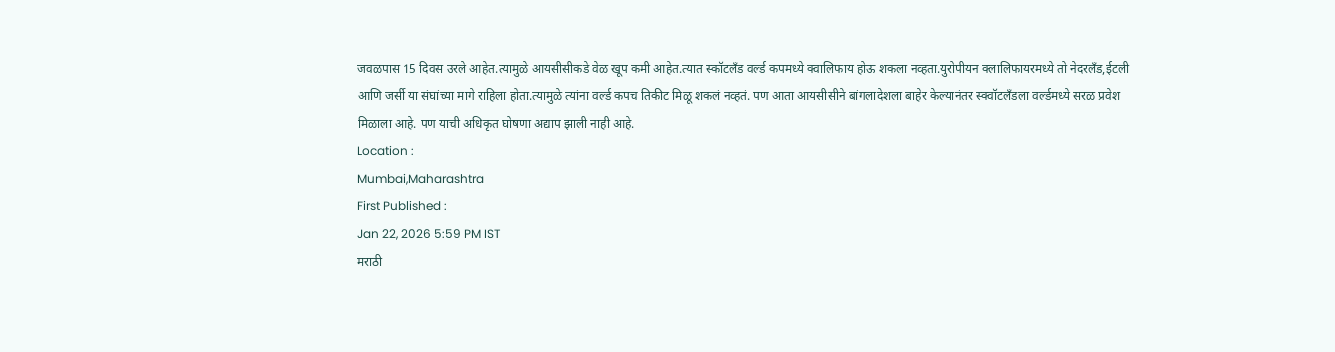जवळपास 15 दिवस उरले आहेत.त्यामुळे आयसीसीकडे वेळ खूप कमी आहेत.त्यात स्कॉटलँड वर्ल्ड कपमध्ये क्वालिफाय होऊ शकला नव्हता.युरोपीयन क्लालिफायरमध्ये तो नेदरलँड,ईटली आणि जर्सी या संघांच्या मागे राहिला होता.त्यामुळे त्यांना वर्ल्ड कपच तिकीट मिळू शकलं नव्हतं. पण आता आयसीसीने बांगलादेशला बाहेर केल्यानंतर स्क्वॉटलँडला वर्ल्डमध्ये सरळ प्रवेश मिळाला आहे. पण याची अधिकृत घोषणा अद्याप झाली नाही आहे.
Location :
Mumbai,Maharashtra
First Published :
Jan 22, 2026 5:59 PM IST
मराठी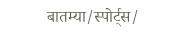बातम्या/स्पोर्ट्स/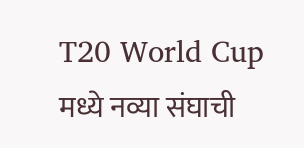T20 World Cup मध्ये नव्या संघाची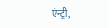एंन्ट्री,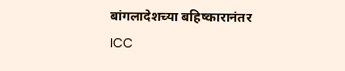बांगलादेशच्या बहिष्कारानंतर ICC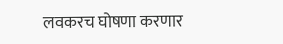लवकरच घोषणा करणार